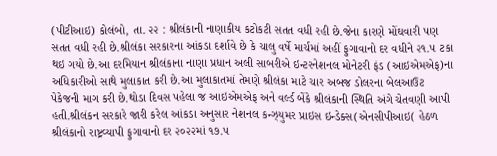(પીટીઆઇ) કોલંબો, તા. ૨૨ : શ્રીલંકાની નાણાકીય કટોકટી સતત વધી રહી છે.જેના કારણે મોંઘવારી પણ સતત વધી રહી છે.શ્રીલંકા સરકારના આંકડા દર્શાવે છે કે ચાલુ વર્ષે માર્ચમાં અહીં ફુગાવાનો દર વધીને ૨૧.૫ ટકા થઇ ગયો છે.આ દરમિયાન શ્રીલંકાના નાણા પ્રધાન અલી સાબરીએ ઇન્ટરનેશનલ મોનેટરી ફંડ (આઇએમએફ)ના અધિકારીઓ સાથે મુલાકાત કરી છે.આ મુલાકાતમાં તેમણે શ્રીલંકા માટે ચાર અબજ ડોલરના બેલઆઉટ પેકેજની માગ કરી છે.થોડા દિવસ પહેલા જ આઇએમએફ અને વર્લ્ડ બેંકે શ્રીલંકાની સ્થિતિ અંગે ચેતવણી આપી હતી.શ્રીલંકન સરકારે જારી કરેલ આંકડા અનુસાર નેશનલ કન્ઝ્યુમર પ્રાઇસ ઇન્ડેક્સ(એનસીપીઆઇ( હેઠળ શ્રીલંકાનો રાષ્ટ્રવ્યાપી ફુગાવાનો દર ૨૦૨૨માં ૧૭.૫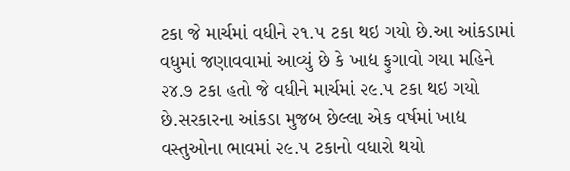ટકા જે માર્ચમાં વધીને ૨૧.૫ ટકા થઇ ગયો છે.આ આંકડામાં વધુમાં જણાવવામાં આવ્યું છે કે ખાદ્ય ફુગાવો ગયા મહિને ૨૪.૭ ટકા હતો જે વધીને માર્ચમાં ૨૯.૫ ટકા થઇ ગયો છે.સરકારના આંકડા મુજબ છેલ્લા એક વર્ષમાં ખાદ્ય વસ્તુઓના ભાવમાં ૨૯.૫ ટકાનો વધારો થયો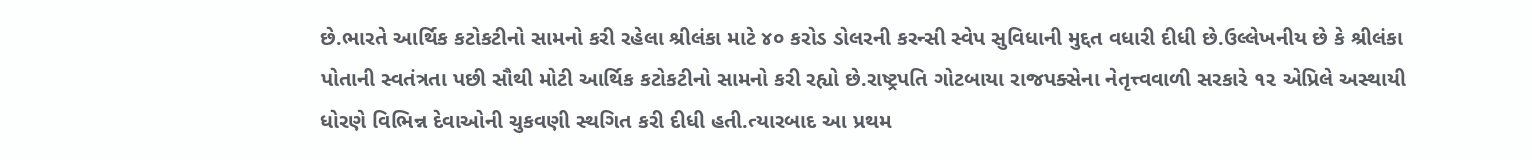છે.ભારતે આર્થિક કટોકટીનો સામનો કરી રહેલા શ્રીલંકા માટે ૪૦ કરોડ ડોલરની કરન્સી સ્વેપ સુવિધાની મુદ્દત વધારી દીધી છે.ઉલ્લેખનીય છે કે શ્રીલંકા પોતાની સ્વતંત્રતા પછી સૌથી મોટી આર્થિક કટોકટીનો સામનો કરી રહ્યો છે.રાષ્ટ્રપતિ ગોટબાયા રાજપક્સેના નેતૃત્ત્વવાળી સરકારે ૧૨ એપ્રિલે અસ્થાયી ધોરણે વિભિન્ન દેવાઓની ચુકવણી સ્થગિત કરી દીધી હતી.ત્યારબાદ આ પ્રથમ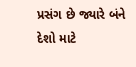પ્રસંગ છે જ્યારે બંને દેશો માટે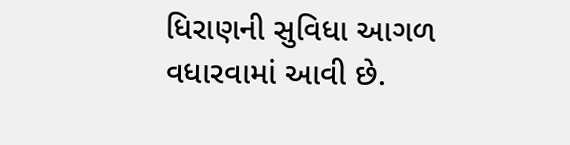ધિરાણની સુવિધા આગળ વધારવામાં આવી છે.